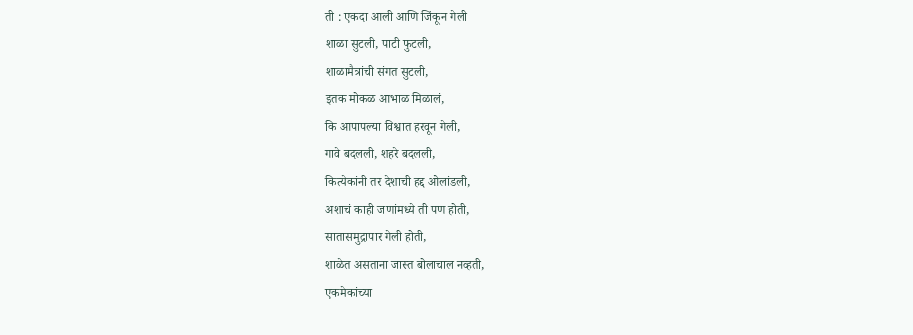ती : एकदा आली आणि जिंकून गेली
शाळा सुटली, पाटी फुटली,
शाळामैत्रांची संगत सुटली,
इतक मोकळ आभाळ मिळालं,
कि आपापल्या विश्वात हरवून गेली,
गावे बदलली, शहरे बदलली,
कित्येकांनी तर देशाची हद्द ओलांडली,
अशाचं काही जणांमध्ये ती पण होती,
सातासमुद्रापार गेली होती,
शाळेत असताना जास्त बोलाचाल नव्हती,
एकमेकांच्या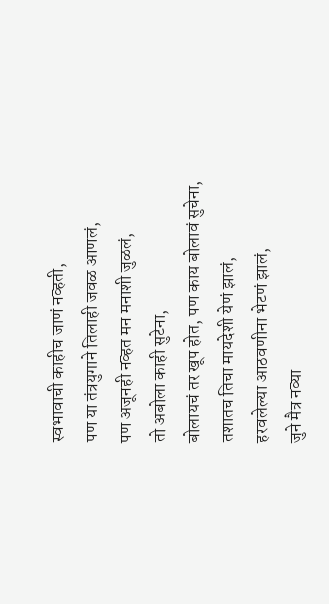स्वभावाची काहीच जाणं नव्हती,
पण या तंत्रयुगाने तिलाही जवळ आणलं,
पण अजूनही नव्हत मन मनाशी जुळलं,
तो अबोला काही सुटेना,
बोलायचं तर खूप होत, पण काय बोलावं सुचेना,
तशातच तिचा मायदेशी येणं झालं,
हरवलेल्या आठवणीना भेटणं झालं,
जुने मैत्र नव्या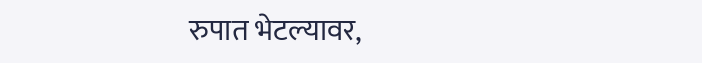रुपात भेटल्यावर,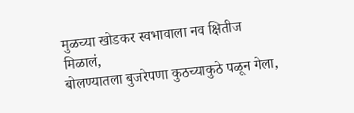मुळच्या खोडकर स्वभावाला नव क्षितीज मिळालं,
बोलण्यातला बुजरेपणा कुठच्याकुठे पळून गेला,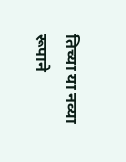तिच्या या नव्या रूपाने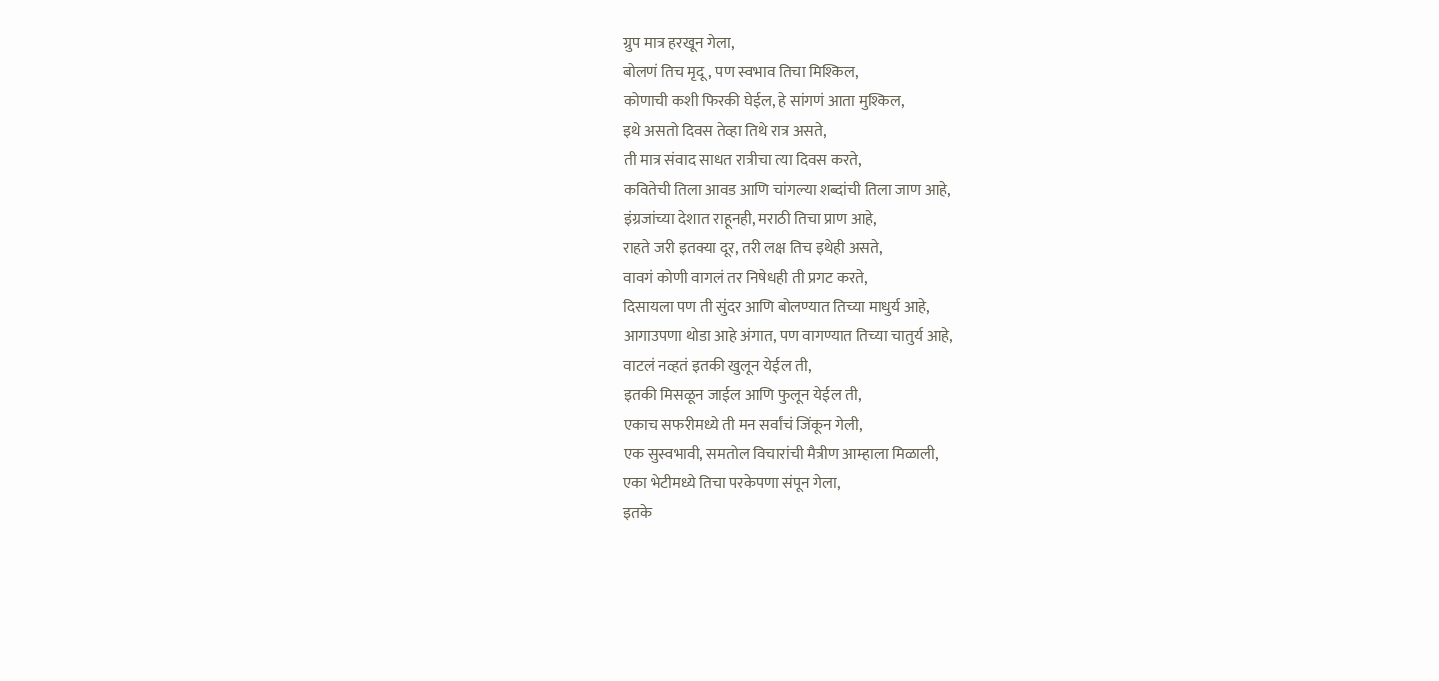ग्रुप मात्र हरखून गेला,
बोलणं तिच मृदू, पण स्वभाव तिचा मिश्किल,
कोणाची कशी फिरकी घेईल, हे सांगणं आता मुश्किल,
इथे असतो दिवस तेव्हा तिथे रात्र असते,
ती मात्र संवाद साधत रात्रीचा त्या दिवस करते,
कवितेची तिला आवड आणि चांगल्या शब्दांची तिला जाण आहे,
इंग्रजांच्या देशात राहूनही, मराठी तिचा प्राण आहे,
राहते जरी इतक्या दूर, तरी लक्ष तिच इथेही असते,
वावगं कोणी वागलं तर निषेधही ती प्रगट करते,
दिसायला पण ती सुंदर आणि बोलण्यात तिच्या माधुर्य आहे,
आगाउपणा थोडा आहे अंगात, पण वागण्यात तिच्या चातुर्य आहे,
वाटलं नव्हतं इतकी खुलून येईल ती,
इतकी मिसळून जाईल आणि फुलून येईल ती,
एकाच सफरीमध्ये ती मन सर्वांचं जिंकून गेली,
एक सुस्वभावी, समतोल विचारांची मैत्रीण आम्हाला मिळाली,
एका भेटीमध्ये तिचा परकेपणा संपून गेला,
इतके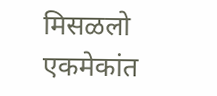मिसळलो एकमेकांत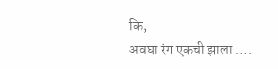कि,
अवघा रंग एकची झाला ….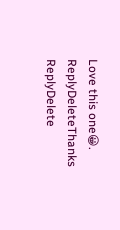Love this one😀.
ReplyDeleteThanks
ReplyDelete